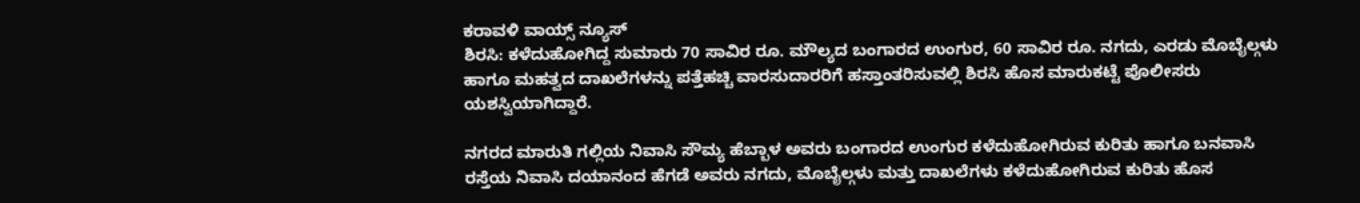ಕರಾವಳಿ ವಾಯ್ಸ್ ನ್ಯೂಸ್
ಶಿರಸಿ: ಕಳೆದುಹೋಗಿದ್ದ ಸುಮಾರು 70 ಸಾವಿರ ರೂ. ಮೌಲ್ಯದ ಬಂಗಾರದ ಉಂಗುರ, 60 ಸಾವಿರ ರೂ. ನಗದು, ಎರಡು ಮೊಬೈಲ್ಗಳು ಹಾಗೂ ಮಹತ್ವದ ದಾಖಲೆಗಳನ್ನು ಪತ್ತೆಹಚ್ಚಿ ವಾರಸುದಾರರಿಗೆ ಹಸ್ತಾಂತರಿಸುವಲ್ಲಿ ಶಿರಸಿ ಹೊಸ ಮಾರುಕಟ್ಟೆ ಪೊಲೀಸರು ಯಶಸ್ವಿಯಾಗಿದ್ದಾರೆ.

ನಗರದ ಮಾರುತಿ ಗಲ್ಲಿಯ ನಿವಾಸಿ ಸೌಮ್ಯ ಹೆಬ್ಬಾಳ ಅವರು ಬಂಗಾರದ ಉಂಗುರ ಕಳೆದುಹೋಗಿರುವ ಕುರಿತು ಹಾಗೂ ಬನವಾಸಿ ರಸ್ತೆಯ ನಿವಾಸಿ ದಯಾನಂದ ಹೆಗಡೆ ಅವರು ನಗದು, ಮೊಬೈಲ್ಗಳು ಮತ್ತು ದಾಖಲೆಗಳು ಕಳೆದುಹೋಗಿರುವ ಕುರಿತು ಹೊಸ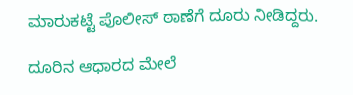ಮಾರುಕಟ್ಟೆ ಪೊಲೀಸ್ ಠಾಣೆಗೆ ದೂರು ನೀಡಿದ್ದರು.

ದೂರಿನ ಆಧಾರದ ಮೇಲೆ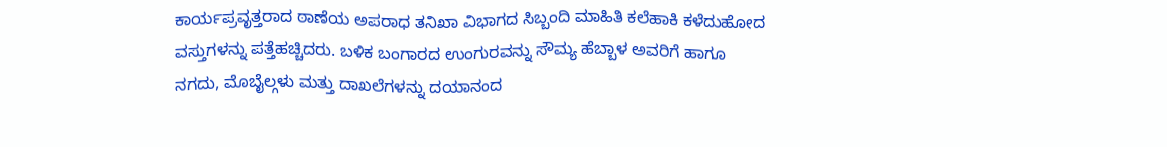ಕಾರ್ಯಪ್ರವೃತ್ತರಾದ ಠಾಣೆಯ ಅಪರಾಧ ತನಿಖಾ ವಿಭಾಗದ ಸಿಬ್ಬಂದಿ ಮಾಹಿತಿ ಕಲೆಹಾಕಿ ಕಳೆದುಹೋದ ವಸ್ತುಗಳನ್ನು ಪತ್ತೆಹಚ್ಚಿದರು. ಬಳಿಕ ಬಂಗಾರದ ಉಂಗುರವನ್ನು ಸೌಮ್ಯ ಹೆಬ್ಬಾಳ ಅವರಿಗೆ ಹಾಗೂ ನಗದು, ಮೊಬೈಲ್ಗಳು ಮತ್ತು ದಾಖಲೆಗಳನ್ನು ದಯಾನಂದ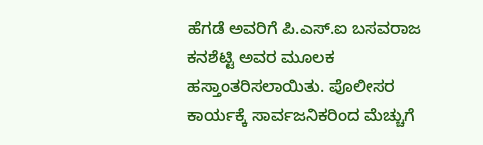ಹೆಗಡೆ ಅವರಿಗೆ ಪಿ.ಎಸ್.ಐ ಬಸವರಾಜ ಕನಶೆಟ್ಟಿ ಅವರ ಮೂಲಕ ಹಸ್ತಾಂತರಿಸಲಾಯಿತು. ಪೊಲೀಸರ ಕಾರ್ಯಕ್ಕೆ ಸಾರ್ವಜನಿಕರಿಂದ ಮೆಚ್ಚುಗೆ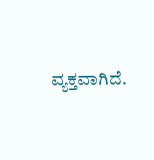ವ್ಯಕ್ತವಾಗಿದೆ.